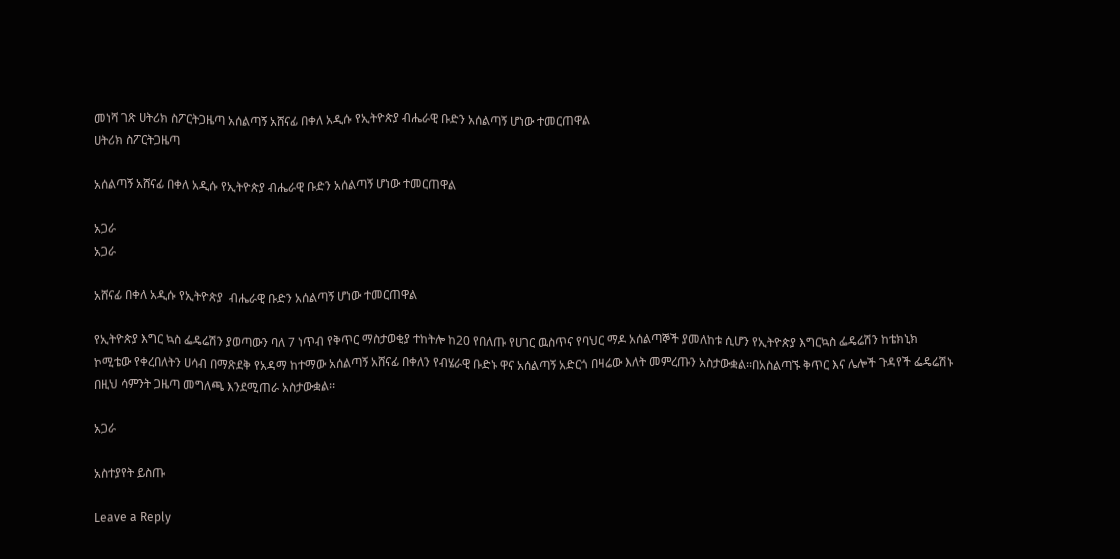መነሻ ገጽ ሀትሪክ ስፖርትጋዜጣ አሰልጣኝ አሸናፊ በቀለ አዲሱ የኢትዮጵያ ብሔራዊ ቡድን አሰልጣኝ ሆነው ተመርጠዋል
ሀትሪክ ስፖርትጋዜጣ

አሰልጣኝ አሸናፊ በቀለ አዲሱ የኢትዮጵያ ብሔራዊ ቡድን አሰልጣኝ ሆነው ተመርጠዋል

አጋራ
አጋራ

አሸናፊ በቀለ አዲሱ የኢትዮጵያ  ብሔራዊ ቡድን አሰልጣኝ ሆነው ተመርጠዋል

የኢትዮጵያ እግር ኳስ ፌዴሬሽን ያወጣውን ባለ 7 ነጥብ የቅጥር ማስታወቂያ ተከትሎ ከ20 የበለጡ የሀገር ዉስጥና የባህር ማዶ አሰልጣኞች ያመለከቱ ሲሆን የኢትዮጵያ እግርኳስ ፌዴሬሽን ከቴክኒክ ኮሚቴው የቀረበለትን ሀሳብ በማጽደቅ የአዳማ ከተማው አሰልጣኝ አሸናፊ በቀለን የብሄራዊ ቡድኑ ዋና አሰልጣኝ አድርጎ በዛሬው እለት መምረጡን አስታውቋል፡፡በአስልጣኙ ቅጥር እና ሌሎች ጉዳየች ፌዴሬሽኑ በዚህ ሳምንት ጋዜጣ መግለጫ እንደሚጠራ አስታውቋል፡፡

አጋራ

አስተያየት ይስጡ

Leave a Reply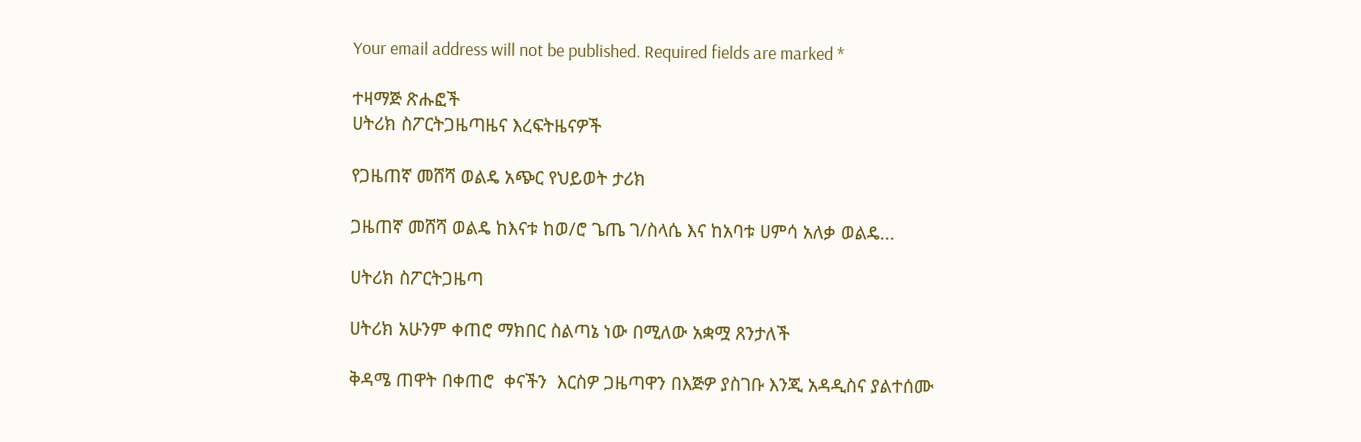Your email address will not be published. Required fields are marked *

ተዛማጅ ጽሑፎች
ሀትሪክ ስፖርትጋዜጣዜና እረፍትዜናዎች

የጋዜጠኛ መሸሻ ወልዴ አጭር የህይወት ታሪክ

ጋዜጠኛ መሸሻ ወልዴ ከእናቱ ከወ/ሮ ጌጤ ገ/ስላሴ እና ከአባቱ ሀምሳ አለቃ ወልዴ...

ሀትሪክ ስፖርትጋዜጣ

ሀትሪክ አሁንም ቀጠሮ ማክበር ስልጣኔ ነው በሚለው አቋሟ ጸንታለች

ቅዳሜ ጠዋት በቀጠሮ  ቀናችን  እርስዎ ጋዜጣዋን በእጅዎ ያስገቡ እንጂ አዳዲስና ያልተሰሙ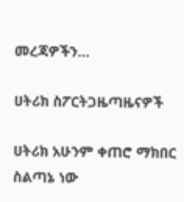መረጃዎችን...

ሀትሪክ ስፖርትጋዜጣዜናዎች

ሀትሪክ አሁንም ቀጠሮ ማክበር ስልጣኔ ነው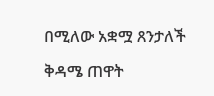በሚለው አቋሟ ጸንታለች

ቅዳሜ ጠዋት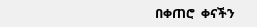በቀጠሮ  ቀናችን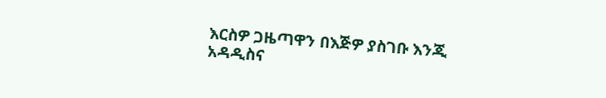እርስዎ ጋዜጣዋን በእጅዎ ያስገቡ እንጂ አዳዲስና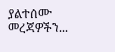ያልተሰሙ መረጃዎችን...